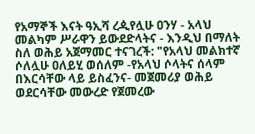የአማኞች እናት ዓኢሻ ረዺየሏሁ ዐንሃ - አላህ መልካም ሥራዋን ይውደድላትና - እንዲህ በማለት ስለ ወሕይ አጀማመር ተናገረች: "የአላህ መልክተኛ ሶለሏሁ ዐለይሂ ወሰለም -የአላህ ሶላትና ሰላም በእርሳቸው ላይ ይስፈንና- መጀመሪያ ወሕይ ወደርሳቸው መውረድ የጀመረው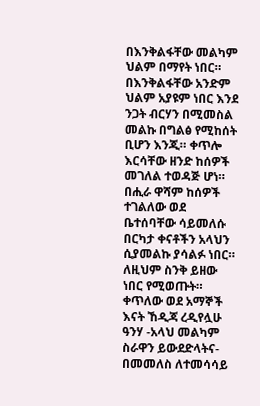በእንቅልፋቸው መልካም ህልም በማየት ነበር። በእንቅልፋቸው አንድም ህልም አያዩም ነበር እንደ ንጋት ብርሃን በሚመስል መልኩ በግልፅ የሚከሰት ቢሆን እንጂ። ቀጥሎ እርሳቸው ዘንድ ከሰዎች መገለል ተወዳጅ ሆነ። በሒራ ዋሻም ከሰዎች ተገልለው ወደ ቤተሰባቸው ሳይመለሱ በርካታ ቀናቶችን አላህን ሲያመልኩ ያሳልፉ ነበር። ለዚህም ስንቅ ይዘው ነበር የሚወጡት። ቀጥለው ወደ አማኞች እናት ኸዲጃ ረዲየሏሁ ዓንሃ -አላህ መልካም ስራዋን ይውደድላትና- በመመለስ ለተመሳሳይ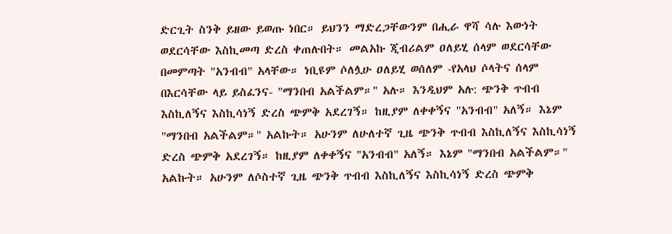ድርጊት ስንቅ ይዘው ይወጡ ነበር። ይህንን ማድረጋቸውንም በሒራ ዋሻ ሳሉ እውነት ወደርሳቸው እስኪመጣ ድረስ ቀጠሉበት። መልአኩ ጂብሪልም ዐለይሂ ሰላም ወደርሳቸው በመምጣት "አንብብ" አላቸው። ነቢዩም ሶለሏሁ ዐለይሂ ወሰለም -የአላህ ሶላትና ሰላም በእርሳቸው ላይ ይስፈንና- "ማንበብ አልችልም።" አሉ። እንዲህም አሉ: ጭንቅ ጥብብ እስኪለኝና እስኪሳነኝ ድረስ ጭምቅ አደረገኝ። ከዚያም ለቀቀኝና "አንብብ" አለኝ። እኔም "ማንበብ አልችልም።" አልኩት። አሁንም ለሁለተኛ ጊዜ ጭንቅ ጥብብ እስኪለኝና እስኪሳነኝ ድረስ ጭምቅ አደረገኝ። ከዚያም ለቀቀኝና "አንብብ" አለኝ። እኔም "ማንበብ አልችልም።" አልኩት። አሁንም ለሶስተኛ ጊዜ ጭንቅ ጥብብ እስኪለኝና እስኪሳነኝ ድረስ ጭምቅ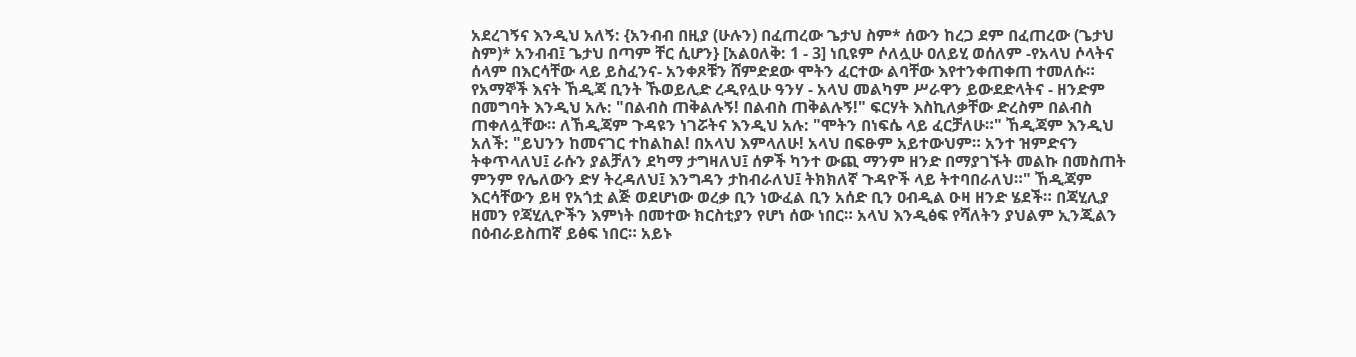አደረገኝና እንዲህ አለኝ: {አንብብ በዚያ (ሁሉን) በፈጠረው ጌታህ ስም* ሰውን ከረጋ ደም በፈጠረው (ጌታህ ስም)* አንብብ፤ ጌታህ በጣም ቸር ሲሆን} [አልዐለቅ: 1 - 3] ነቢዩም ሶለሏሁ ዐለይሂ ወሰለም -የአላህ ሶላትና ሰላም በእርሳቸው ላይ ይስፈንና- አንቀጾቹን ሸምድደው ሞትን ፈርተው ልባቸው እየተንቀጠቀጠ ተመለሱ። የአማኞች እናት ኸዲጃ ቢንት ኹወይሊድ ረዲየሏሁ ዓንሃ - አላህ መልካም ሥራዋን ይውደድላትና - ዘንድም በመግባት እንዲህ አሉ: "በልብስ ጠቅልሉኝ! በልብስ ጠቅልሉኝ!" ፍርሃት እስኪለቃቸው ድረስም በልብስ ጠቀለሏቸው። ለኸዲጃም ጉዳዩን ነገሯትና እንዲህ አሉ: "ሞትን በነፍሴ ላይ ፈርቻለሁ።" ኸዲጃም እንዲህ አለች: "ይህንን ከመናገር ተከልከል! በአላህ እምላለሁ! አላህ በፍፁም አይተውህም። አንተ ዝምድናን ትቀጥላለህ፤ ራሱን ያልቻለን ደካማ ታግዛለህ፤ ሰዎች ካንተ ውጪ ማንም ዘንድ በማያገኙት መልኩ በመስጠት ምንም የሌለውን ድሃ ትረዳለህ፤ እንግዳን ታከብራለህ፤ ትክክለኛ ጉዳዮች ላይ ትተባበራለህ።" ኸዲጃም እርሳቸውን ይዛ የአጎቷ ልጅ ወደሆነው ወረቃ ቢን ነውፈል ቢን አሰድ ቢን ዐብዲል ዑዛ ዘንድ ሄደች። በጃሂሊያ ዘመን የጃሂሊዮችን እምነት በመተው ክርስቲያን የሆነ ሰው ነበር። አላህ እንዲፅፍ የሻለትን ያህልም ኢንጂልን በዕብራይስጠኛ ይፅፍ ነበር። አይኑ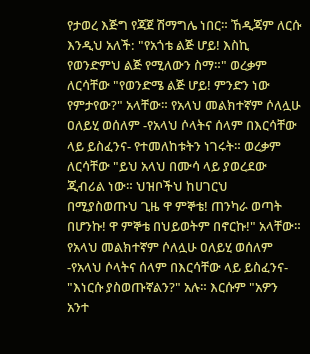የታወረ እጅግ የጃጀ ሽማግሌ ነበር። ኸዲጃም ለርሱ እንዲህ አለች: "የአጎቴ ልጅ ሆይ! እስኪ የወንድምህ ልጅ የሚለውን ስማ።" ወረቃም ለርሳቸው "የወንድሜ ልጅ ሆይ! ምንድን ነው የምታየው?" አላቸው። የአላህ መልክተኛም ሶለሏሁ ዐለይሂ ወሰለም -የአላህ ሶላትና ሰላም በእርሳቸው ላይ ይስፈንና- የተመለከቱትን ነገሩት። ወረቃም ለርሳቸው "ይህ አላህ በሙሳ ላይ ያወረደው ጂብሪል ነው። ህዝቦችህ ከሀገርህ በሚያስወጡህ ጊዜ ዋ ምኞቴ! ጠንካራ ወጣት በሆንኩ! ዋ ምኞቴ በህይወትም በኖርኩ!" አላቸው። የአላህ መልክተኛም ሶለሏሁ ዐለይሂ ወሰለም -የአላህ ሶላትና ሰላም በእርሳቸው ላይ ይስፈንና- "እነርሱ ያስወጡኛልን?" አሉ። እርሱም "አዎን አንተ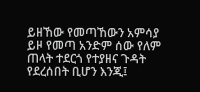ይዘኸው የመጣኸውን አምሳያ ይዞ የመጣ አንድም ሰው የለም ጠላት ተደርጎ የተያዘና ጉዳት የደረሰበት ቢሆን እንጂ፤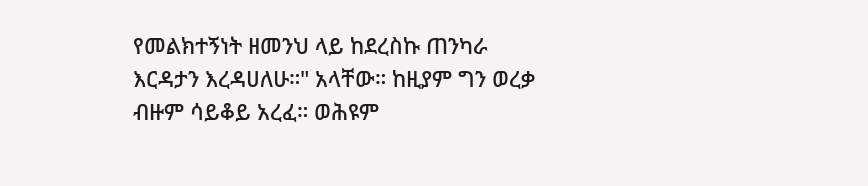የመልክተኝነት ዘመንህ ላይ ከደረስኩ ጠንካራ እርዳታን እረዳሀለሁ።" አላቸው። ከዚያም ግን ወረቃ ብዙም ሳይቆይ አረፈ። ወሕዩም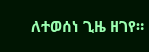ለተወሰነ ጊዜ ዘገየ።